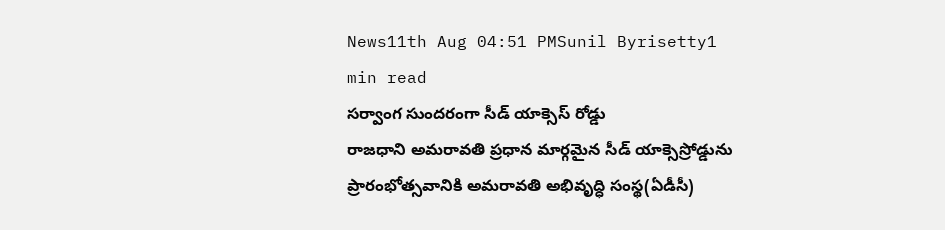News11th Aug 04:51 PMSunil Byrisetty1 min read
సర్వాంగ సుందరంగా సీడ్ యాక్సెస్ రోడ్డు
రాజధాని అమరావతి ప్రధాన మార్గమైన సీడ్ యాక్సెస్రోడ్డును ప్రారంభోత్సవానికి అమరావతి అభివృద్ధి సంస్థ(ఏడీసీ)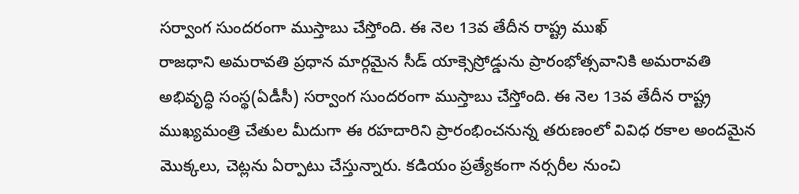సర్వాంగ సుందరంగా ముస్తాబు చేస్తోంది. ఈ నెల 13వ తేదీన రాష్ట్ర ముఖ్
రాజధాని అమరావతి ప్రధాన మార్గమైన సీడ్ యాక్సెస్రోడ్డును ప్రారంభోత్సవానికి అమరావతి అభివృద్ధి సంస్థ(ఏడీసీ) సర్వాంగ సుందరంగా ముస్తాబు చేస్తోంది. ఈ నెల 13వ తేదీన రాష్ట్ర ముఖ్యమంత్రి చేతుల మీదుగా ఈ రహదారిని ప్రారంభించనున్న తరుణంలో వివిధ రకాల అందమైన మొక్కలు, చెట్లను ఏర్పాటు చేస్తున్నారు. కడియం ప్రత్యేకంగా నర్సరీల నుంచి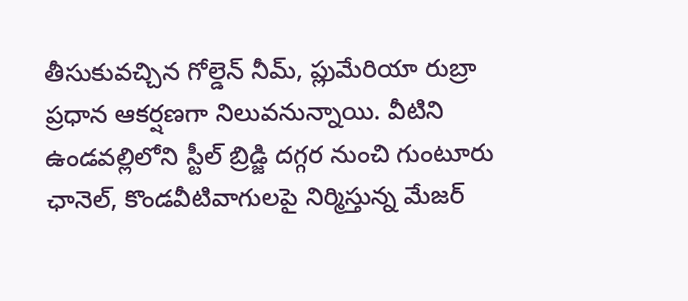తీసుకువచ్చిన గోల్డెన్ నీమ్, ప్లుమేరియా రుబ్రా ప్రధాన ఆకర్షణగా నిలువనున్నాయి. వీటిని ఉండవల్లిలోని స్టీల్ బ్రిడ్జి దగ్గర నుంచి గుంటూరు ఛానెల్, కొండవీటివాగులపై నిర్మిస్తున్న మేజర్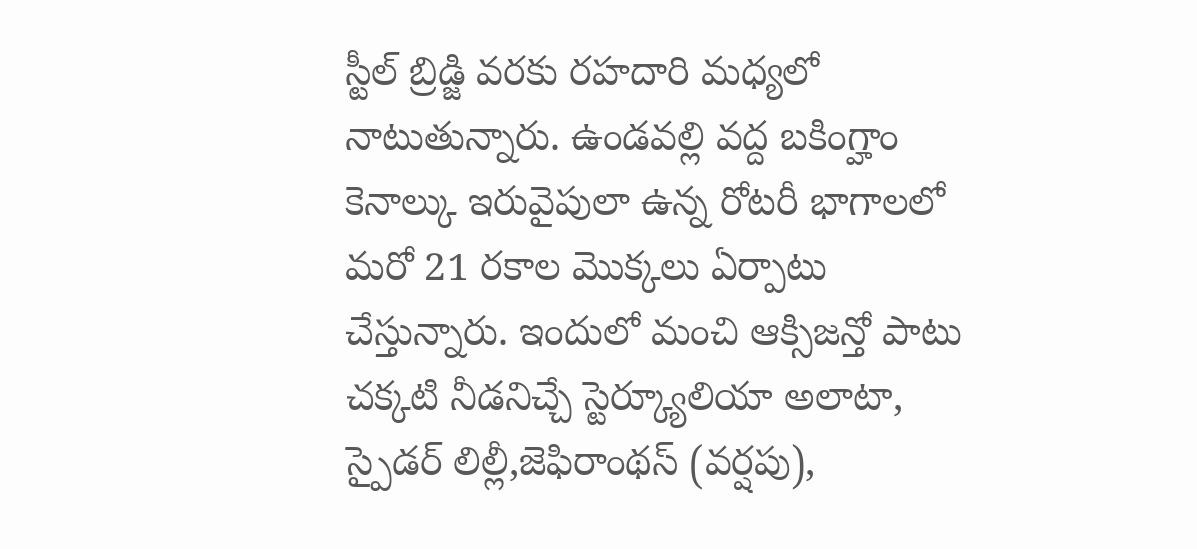స్టీల్ బ్రిడ్జి వరకు రహదారి మధ్యలో నాటుతున్నారు. ఉండవల్లి వద్ద బకింగ్హాం కెనాల్కు ఇరువైపులా ఉన్న రోటరీ భాగాలలో మరో 21 రకాల మొక్కలు ఏర్పాటు చేస్తున్నారు. ఇందులో మంచి ఆక్సిజన్తో పాటు చక్కటి నీడనిచ్చే స్టెర్క్యూలియా అలాటా, స్పైడర్ లిల్లీ,జెఫిరాంథస్ (వర్షపు),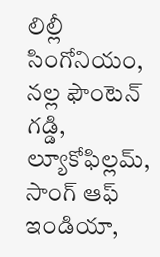లిల్లీ సింగోనియం, నల్ల ఫౌంటెన్ గడ్డి, ల్యూకోఫిల్లమ్, సాంగ్ ఆఫ్ ఇండియా,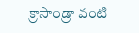క్రాసాండ్రా వంటి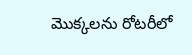మొక్కలను రోటరీలో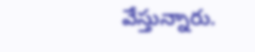వేస్తున్నారు.